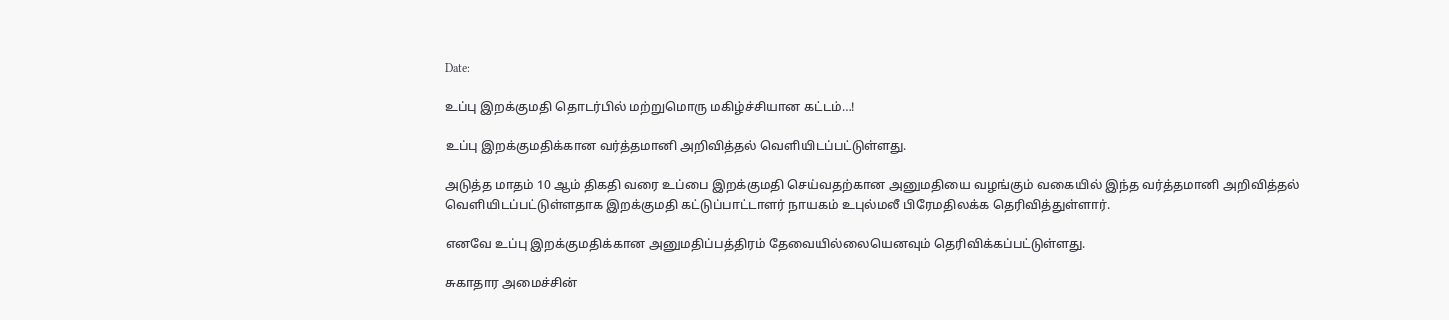Date:

உப்பு இறக்குமதி தொடர்பில் மற்றுமொரு மகிழ்ச்சியான கட்டம்…!

உப்பு இறக்குமதிக்கான வர்த்தமானி அறிவித்தல் வெளியிடப்பட்டுள்ளது.

அடுத்த மாதம் 10 ஆம் திகதி வரை உப்பை இறக்குமதி செய்வதற்கான அனுமதியை வழங்கும் வகையில் இந்த வர்த்தமானி அறிவித்தல் வெளியிடப்பட்டுள்ளதாக இறக்குமதி கட்டுப்பாட்டாளர் நாயகம் உபுல்மலீ பிரேமதிலக்க தெரிவித்துள்ளார்.

எனவே உப்பு இறக்குமதிக்கான அனுமதிப்பத்திரம் தேவையில்லையெனவும் தெரிவிக்கப்பட்டுள்ளது.

சுகாதார அமைச்சின்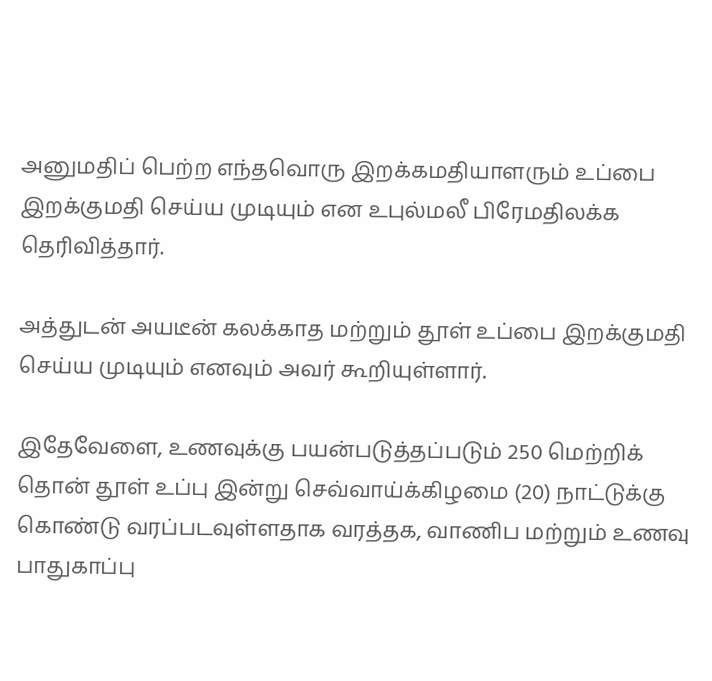அனுமதிப் பெற்ற எந்தவொரு இறக்கமதியாளரும் உப்பை இறக்குமதி செய்ய முடியும் என உபுல்மலீ பிரேமதிலக்க தெரிவித்தார்.

அத்துடன் அயடீன் கலக்காத மற்றும் தூள் உப்பை இறக்குமதி செய்ய முடியும் எனவும் அவர் கூறியுள்ளார்.

இதேவேளை, உணவுக்கு பயன்படுத்தப்படும் 250 மெற்றிக் தொன் தூள் உப்பு இன்று செவ்வாய்க்கிழமை (20) நாட்டுக்கு கொண்டு வரப்படவுள்ளதாக வரத்தக, வாணிப மற்றும் உணவு பாதுகாப்பு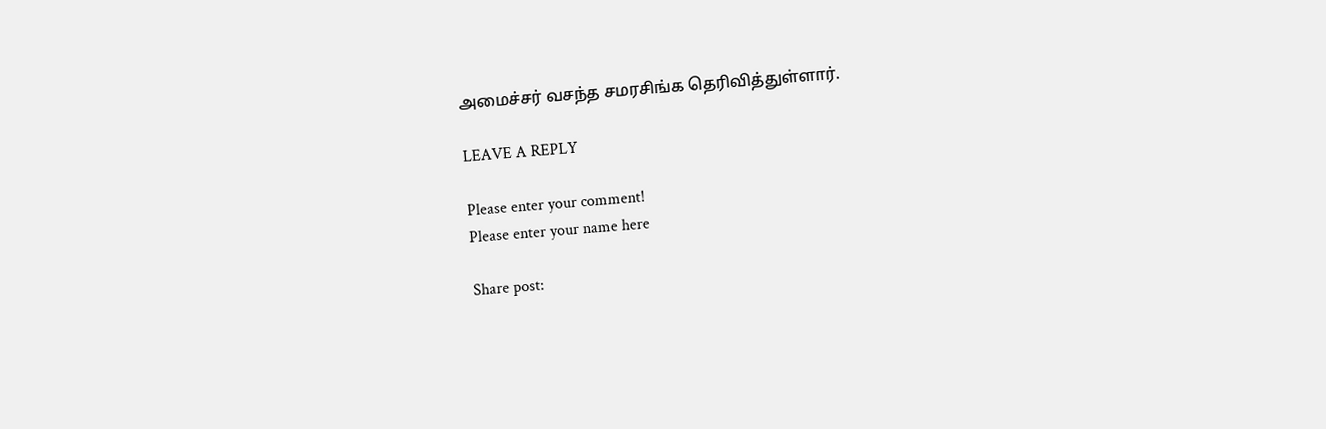அமைச்சர் வசந்த சமரசிங்க தெரிவித்துள்ளார்.

LEAVE A REPLY

Please enter your comment!
Please enter your name here

Share post: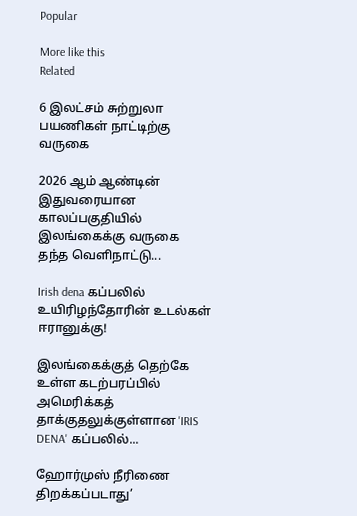Popular

More like this
Related

6 இலட்சம் சுற்றுலா பயணிகள் நாட்டிற்கு வருகை

2026 ஆம் ஆண்டின் இதுவரையான காலப்பகுதியில் இலங்கைக்கு வருகை தந்த வெளிநாட்டு...

Irish dena கப்பலில் உயிரிழந்தோரின் உடல்கள் ஈரானுக்கு!

இலங்கைக்குத் தெற்கே உள்ள கடற்பரப்பில் அமெரிக்கத் தாக்குதலுக்குள்ளான 'IRIS DENA' கப்பலில்...

ஹோர்முஸ் நீரிணை திறக்கப்படாது’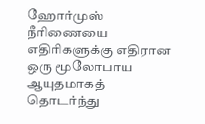ஹோர்முஸ் நீரிணையை எதிரிகளுக்கு எதிரான ஒரு மூலோபாய ஆயுதமாகத் தொடர்ந்து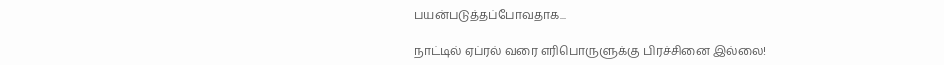பயன்படுத்தப்போவதாக...

நாட்டில் ஏப்ரல் வரை எரிபொருளுக்கு பிரச்சினை இல்லை!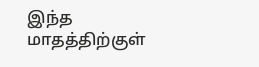இந்த மாதத்திற்குள்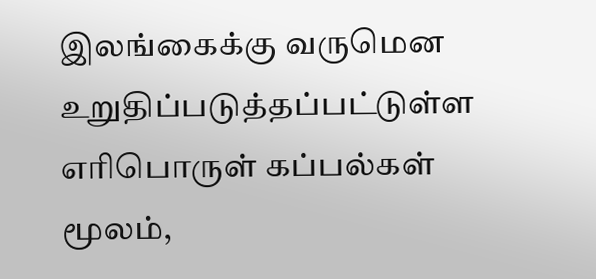இலங்கைக்கு வருமென உறுதிப்படுத்தப்பட்டுள்ள எரிபொருள் கப்பல்கள் மூலம்,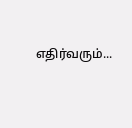எதிர்வரும்...